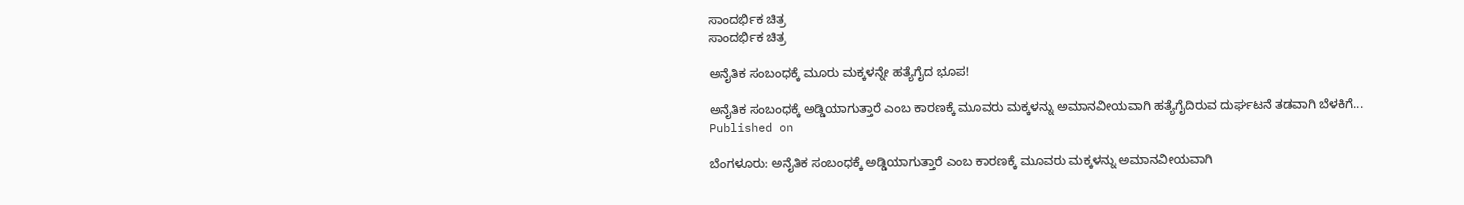ಸಾಂದರ್ಭಿಕ ಚಿತ್ರ
ಸಾಂದರ್ಭಿಕ ಚಿತ್ರ

ಅನೈತಿಕ ಸಂಬಂಧಕ್ಕೆ ಮೂರು ಮಕ್ಕಳನ್ನೇ ಹತ್ಯೆಗೈದ ಭೂಪ!

ಅನೈತಿಕ ಸಂಬಂಧಕ್ಕೆ ಅಡ್ಡಿಯಾಗುತ್ತಾರೆ ಎಂಬ ಕಾರಣಕ್ಕೆ ಮೂವರು ಮಕ್ಕಳನ್ನು ಅಮಾನವೀಯವಾಗಿ ಹತ್ಯೆಗೈದಿರುವ ದುರ್ಘಟನೆ ತಡವಾಗಿ ಬೆಳಕಿಗೆ...
Published on

ಬೆಂಗಳೂರು: ಅನೈತಿಕ ಸಂಬಂಧಕ್ಕೆ ಅಡ್ಡಿಯಾಗುತ್ತಾರೆ ಎಂಬ ಕಾರಣಕ್ಕೆ ಮೂವರು ಮಕ್ಕಳನ್ನು ಅಮಾನವೀಯವಾಗಿ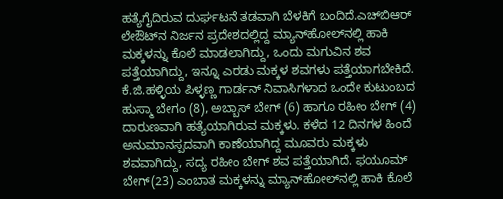ಹತ್ಯೆಗೈದಿರುವ ದುರ್ಘಟನೆ ತಡವಾಗಿ ಬೆಳಕಿಗೆ ಬಂದಿದೆ.ಎಚ್‍ಬಿಆರ್ ಲೇಔಟ್‍ನ ನಿರ್ಜನ ಪ್ರದೇಶದಲ್ಲಿದ್ದ ಮ್ಯಾನ್‍ಹೋಲ್‍ನಲ್ಲಿ ಹಾಕಿ ಮಕ್ಕಳನ್ನು ಕೊಲೆ ಮಾಡಲಾಗಿದ್ದು, ಒಂದು ಮಗುವಿನ ಶವ ಪತ್ತೆಯಾಗಿದ್ದು, ಇನ್ನೂ ಎರಡು ಮಕ್ಕಳ ಶವಗಳು ಪತ್ತೆಯಾಗಬೇಕಿದೆ.
ಕೆ.ಜಿ.ಹಳ್ಳಿಯ ಪಿಳ್ಳಣ್ಣ ಗಾರ್ಡನ್ ನಿವಾಸಿಗಳಾದ ಒಂದೇ ಕುಟುಂಬದ ಹುಸ್ಮಾ ಬೇಗಂ (8), ಅಬ್ಬಾಸ್ ಬೇಗ್ (6) ಹಾಗೂ ರಹೀಂ ಬೇಗ್ (4) ದಾರುಣವಾಗಿ ಹತ್ಯೆಯಾಗಿರುವ ಮಕ್ಕಳು. ಕಳೆದ 12 ದಿನಗಳ ಹಿಂದೆ ಅನುಮಾನಸ್ಪದವಾಗಿ ಕಾಣೆಯಾಗಿದ್ದ ಮೂವರು ಮಕ್ಕಳು ಶವವಾಗಿದ್ದು, ಸದ್ಯ ರಹೀಂ ಬೇಗ್ ಶವ ಪತ್ತೆಯಾಗಿದೆ. ಫಯೂಮ್  ಬೇಗ್(23) ಎಂಬಾತ ಮಕ್ಕಳನ್ನು ಮ್ಯಾನ್‍ಹೋಲ್‍ನಲ್ಲಿ ಹಾಕಿ ಕೊಲೆ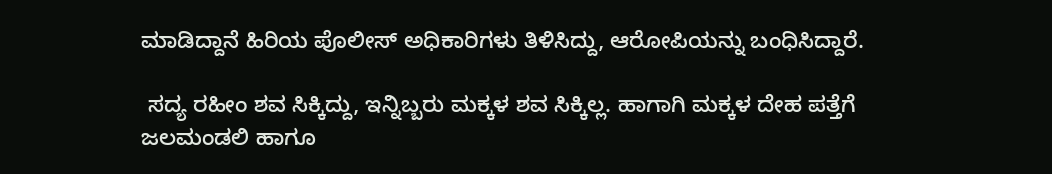ಮಾಡಿದ್ದಾನೆ ಹಿರಿಯ ಪೊಲೀಸ್ ಅಧಿಕಾರಿಗಳು ತಿಳಿಸಿದ್ದು, ಆರೋಪಿಯನ್ನು ಬಂಧಿಸಿದ್ದಾರೆ.

 ಸದ್ಯ ರಹೀಂ ಶವ ಸಿಕ್ಕಿದ್ದು, ಇನ್ನಿಬ್ಬರು ಮಕ್ಕಳ ಶವ ಸಿಕ್ಕಿಲ್ಲ. ಹಾಗಾಗಿ ಮಕ್ಕಳ ದೇಹ ಪತ್ತೆಗೆ ಜಲಮಂಡಲಿ ಹಾಗೂ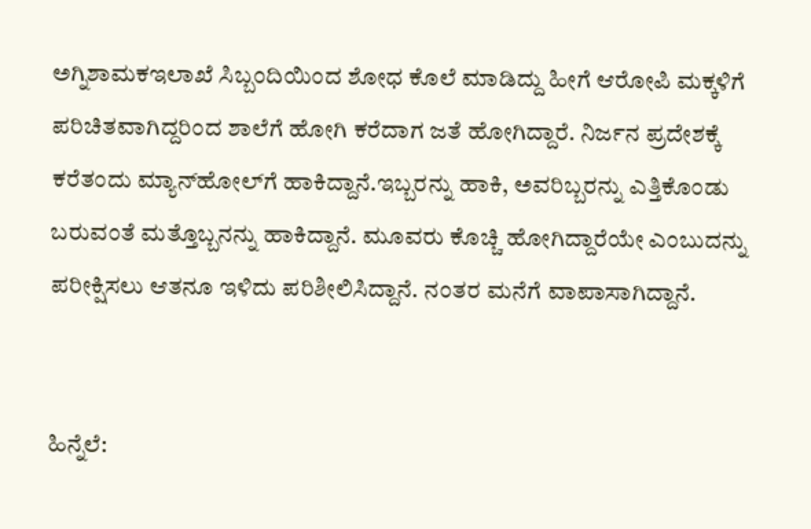ಅಗ್ನಿಶಾಮಕಇಲಾಖೆ ಸಿಬ್ಬಂದಿಯಿಂದ ಶೋಧ ಕೊಲೆ ಮಾಡಿದ್ದು ಹೀಗೆ ಆರೋಪಿ ಮಕ್ಕಳಿಗೆ ಪರಿಚಿತವಾಗಿದ್ದರಿಂದ ಶಾಲೆಗೆ ಹೋಗಿ ಕರೆದಾಗ ಜತೆ ಹೋಗಿದ್ದಾರೆ. ನಿರ್ಜನ ಪ್ರದೇಶಕ್ಕೆ ಕರೆತಂದು ಮ್ಯಾನ್‍ಹೋಲ್‍ಗೆ ಹಾಕಿದ್ದಾನೆ.ಇಬ್ಬರನ್ನು ಹಾಕಿ, ಅವರಿಬ್ಬರನ್ನು ಎತ್ತಿಕೊಂಡು ಬರುವಂತೆ ಮತ್ತೊಬ್ಬನನ್ನು ಹಾಕಿದ್ದಾನೆ. ಮೂವರು ಕೊಚ್ಚಿ ಹೋಗಿದ್ದಾರೆಯೇ ಎಂಬುದನ್ನು ಪರೀಕ್ಷಿಸಲು ಆತನೂ ಇಳಿದು ಪರಿಶೀಲಿಸಿದ್ದಾನೆ. ನಂತರ ಮನೆಗೆ ವಾಪಾಸಾಗಿದ್ದಾನೆ.


ಹಿನ್ನೆಲೆ: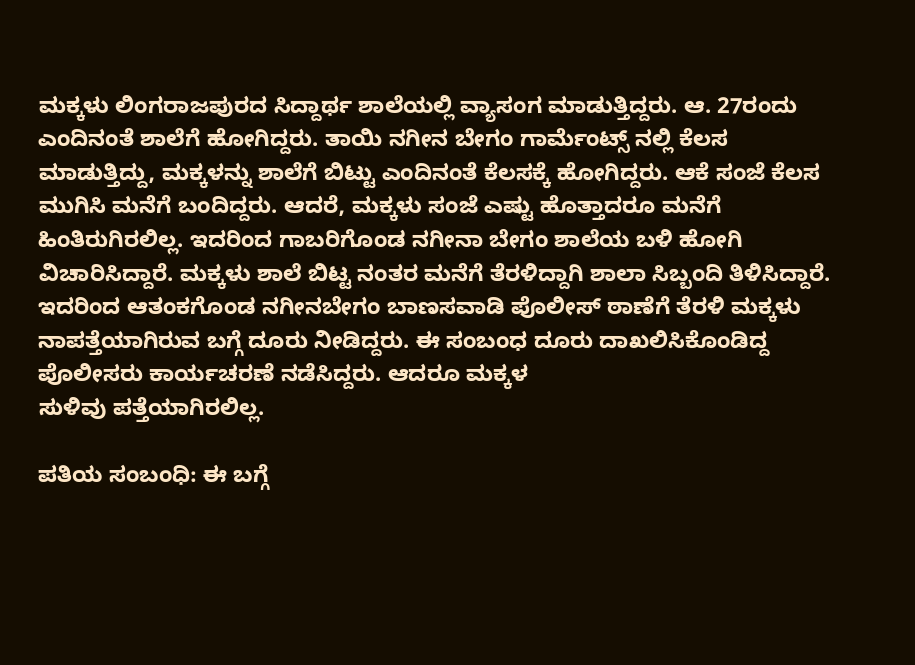ಮಕ್ಕಳು ಲಿಂಗರಾಜಪುರದ ಸಿದ್ದಾರ್ಥ ಶಾಲೆಯಲ್ಲಿ ವ್ಯಾಸಂಗ ಮಾಡುತ್ತಿದ್ದರು. ಆ. 27ರಂದು ಎಂದಿನಂತೆ ಶಾಲೆಗೆ ಹೋಗಿದ್ದರು. ತಾಯಿ ನಗೀನ ಬೇಗಂ ಗಾರ್ಮೆಂಟ್ಸ್ ನಲ್ಲಿ ಕೆಲಸ ಮಾಡುತ್ತಿದ್ದು, ಮಕ್ಕಳನ್ನು ಶಾಲೆಗೆ ಬಿಟ್ಟು ಎಂದಿನಂತೆ ಕೆಲಸಕ್ಕೆ ಹೋಗಿದ್ದರು. ಆಕೆ ಸಂಜೆ ಕೆಲಸ ಮುಗಿಸಿ ಮನೆಗೆ ಬಂದಿದ್ದರು. ಆದರೆ, ಮಕ್ಕಳು ಸಂಜೆ ಎಷ್ಟು ಹೊತ್ತಾದರೂ ಮನೆಗೆ ಹಿಂತಿರುಗಿರಲಿಲ್ಲ. ಇದರಿಂದ ಗಾಬರಿಗೊಂಡ ನಗೀನಾ ಬೇಗಂ ಶಾಲೆಯ ಬಳಿ ಹೋಗಿ ವಿಚಾರಿಸಿದ್ದಾರೆ. ಮಕ್ಕಳು ಶಾಲೆ ಬಿಟ್ಟ ನಂತರ ಮನೆಗೆ ತೆರಳಿದ್ದಾಗಿ ಶಾಲಾ ಸಿಬ್ಬಂದಿ ತಿಳಿಸಿದ್ದಾರೆ. ಇದರಿಂದ ಆತಂಕಗೊಂಡ ನಗೀನಬೇಗಂ ಬಾಣಸವಾಡಿ ಪೊಲೀಸ್ ಠಾಣೆಗೆ ತೆರಳಿ ಮಕ್ಕಳು ನಾಪತ್ತೆಯಾಗಿರುವ ಬಗ್ಗೆ ದೂರು ನೀಡಿದ್ದರು. ಈ ಸಂಬಂಧ ದೂರು ದಾಖಲಿಸಿಕೊಂಡಿದ್ದ ಪೊಲೀಸರು ಕಾರ್ಯಚರಣೆ ನಡೆಸಿದ್ದರು. ಆದರೂ ಮಕ್ಕಳ
ಸುಳಿವು ಪತ್ತೆಯಾಗಿರಲಿಲ್ಲ.

ಪತಿಯ ಸಂಬಂಧಿ: ಈ ಬಗ್ಗೆ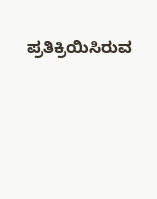ಪ್ರತಿಕ್ರಿಯಿಸಿರುವ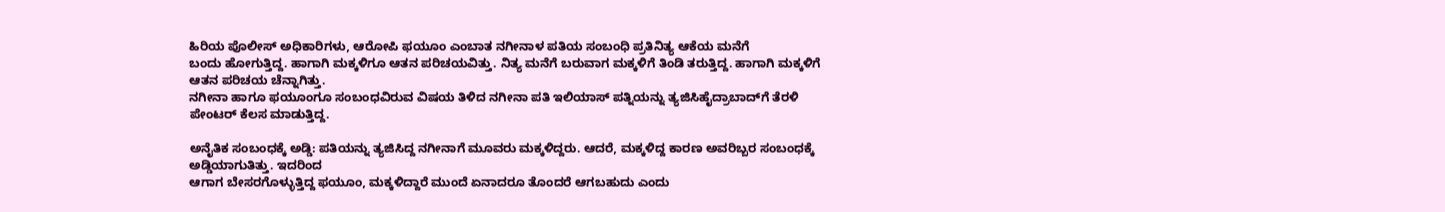ಹಿರಿಯ ಪೊಲೀಸ್ ಅಧಿಕಾರಿಗಳು, ಆರೋಪಿ ಫಯೂಂ ಎಂಬಾತ ನಗೀನಾಳ ಪತಿಯ ಸಂಬಂಧಿ ಪ್ರತಿನಿತ್ಯ ಆಕೆಯ ಮನೆಗೆ
ಬಂದು ಹೋಗುತ್ತಿದ್ದ. ಹಾಗಾಗಿ ಮಕ್ಕಳಿಗೂ ಆತನ ಪರಿಚಯವಿತ್ತು. ನಿತ್ಯ ಮನೆಗೆ ಬರುವಾಗ ಮಕ್ಕಳಿಗೆ ತಿಂಡಿ ತರುತ್ತಿದ್ದ. ಹಾಗಾಗಿ ಮಕ್ಕಳಿಗೆ ಆತನ ಪರಿಚಯ ಚೆನ್ನಾಗಿತ್ತು.
ನಗೀನಾ ಹಾಗೂ ಫಯೂಂಗೂ ಸಂಬಂಧವಿರುವ ವಿಷಯ ತಿಳಿದ ನಗೀನಾ ಪತಿ ಇಲಿಯಾಸ್ ಪತ್ನಿಯನ್ನು ತ್ಯಜಿಸಿಹೈದ್ರಾಬಾದ್‍ಗೆ ತೆರಳಿ ಪೇಂಟರ್ ಕೆಲಸ ಮಾಡುತ್ತಿದ್ದ.

ಅನೈತಿಕ ಸಂಬಂಧಕ್ಕೆ ಅಡ್ಡಿ: ಪತಿಯನ್ನು ತ್ಯಜಿಸಿದ್ದ ನಗೀನಾಗೆ ಮೂವರು ಮಕ್ಕಳಿದ್ದರು. ಆದರೆ, ಮಕ್ಕಳಿದ್ದ ಕಾರಣ ಅವರಿಬ್ಬರ ಸಂಬಂಧಕ್ಕೆ ಅಡ್ಡಿಯಾಗುತಿತ್ತು. ಇದರಿಂದ
ಆಗಾಗ ಬೇಸರಗೊಳ್ಳುತ್ತಿದ್ದ ಫಯೂಂ, ಮಕ್ಕಳಿದ್ದಾರೆ ಮುಂದೆ ಏನಾದರೂ ತೊಂದರೆ ಆಗಬಹುದು ಎಂದು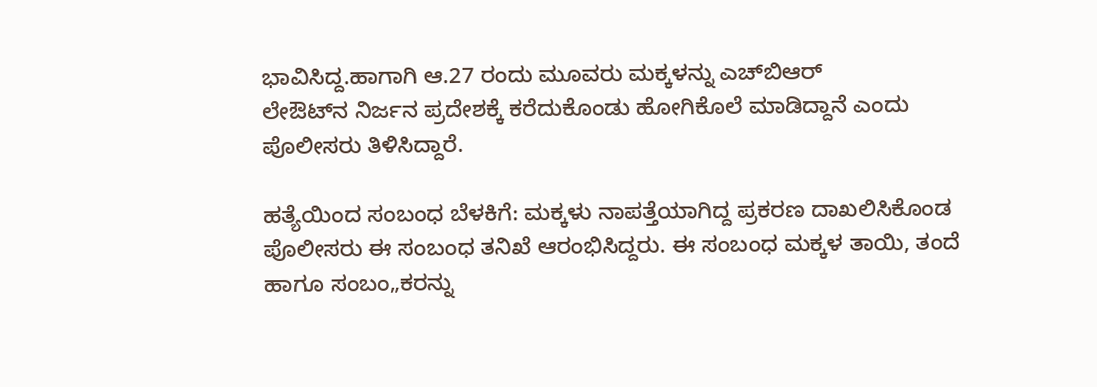ಭಾವಿಸಿದ್ದ.ಹಾಗಾಗಿ ಆ.27 ರಂದು ಮೂವರು ಮಕ್ಕಳನ್ನು ಎಚ್‍ಬಿಆರ್
ಲೇಔಟ್‍ನ ನಿರ್ಜನ ಪ್ರದೇಶಕ್ಕೆ ಕರೆದುಕೊಂಡು ಹೋಗಿಕೊಲೆ ಮಾಡಿದ್ದಾನೆ ಎಂದು ಪೊಲೀಸರು ತಿಳಿಸಿದ್ದಾರೆ.

ಹತ್ಯೆಯಿಂದ ಸಂಬಂಧ ಬೆಳಕಿಗೆ: ಮಕ್ಕಳು ನಾಪತ್ತೆಯಾಗಿದ್ದ ಪ್ರಕರಣ ದಾಖಲಿಸಿಕೊಂಡ ಪೊಲೀಸರು ಈ ಸಂಬಂಧ ತನಿಖೆ ಆರಂಭಿಸಿದ್ದರು. ಈ ಸಂಬಂಧ ಮಕ್ಕಳ ತಾಯಿ, ತಂದೆ
ಹಾಗೂ ಸಂಬಂ„ಕರನ್ನು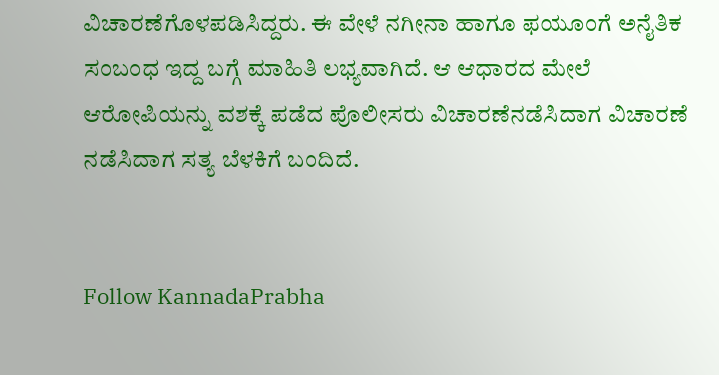ವಿಚಾರಣೆಗೊಳಪಡಿಸಿದ್ದರು. ಈ ವೇಳೆ ನಗೀನಾ ಹಾಗೂ ಫಯೂಂಗೆ ಅನೈತಿಕ ಸಂಬಂಧ ಇದ್ದ ಬಗ್ಗೆ ಮಾಹಿತಿ ಲಭ್ಯವಾಗಿದೆ. ಆ ಆಧಾರದ ಮೇಲೆ
ಆರೋಪಿಯನ್ನು ವಶಕ್ಕೆ ಪಡೆದ ಪೊಲೀಸರು ವಿಚಾರಣೆನಡೆಸಿದಾಗ ವಿಚಾರಣೆ ನಡೆಸಿದಾಗ ಸತ್ಯ ಬೆಳಕಿಗೆ ಬಂದಿದೆ.


Follow KannadaPrabha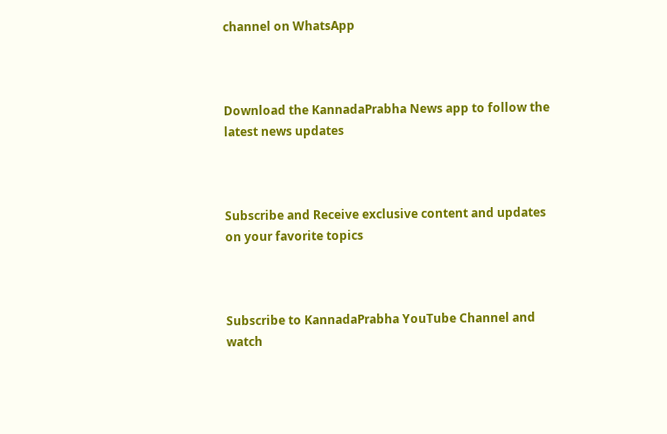channel on WhatsApp



Download the KannadaPrabha News app to follow the latest news updates



Subscribe and Receive exclusive content and updates on your favorite topics



Subscribe to KannadaPrabha YouTube Channel and watch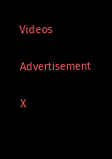Videos

Advertisement

X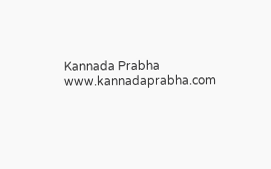Kannada Prabha
www.kannadaprabha.com